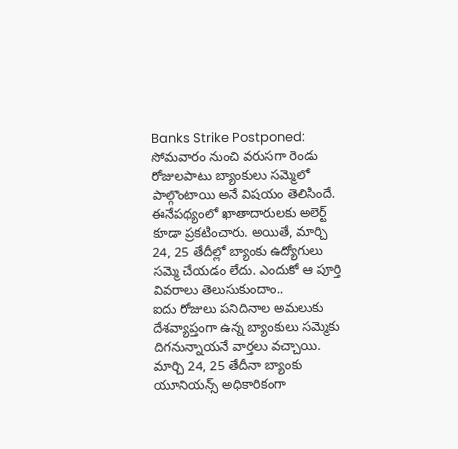Banks Strike Postponed: సోమవారం నుంచి వరుసగా రెండు రోజులపాటు బ్యాంకులు సమ్మెలో పాల్గొంటాయి అనే విషయం తెలిసిందే. ఈనేపథ్యంలో ఖాతాదారులకు అలెర్ట్ కూడా ప్రకటించారు. అయితే, మార్చి 24, 25 తేదీల్లో బ్యాంకు ఉద్యోగులు సమ్మె చేయడం లేదు. ఎందుకో ఆ పూర్తి వివరాలు తెలుసుకుందాం..
ఐదు రోజులు పనిదినాల అమలుకు దేశవ్యాప్తంగా ఉన్న బ్యాంకులు సమ్మెకు దిగనున్నాయనే వార్తలు వచ్చాయి. మార్చి 24, 25 తేదీనా బ్యాంకు యూనియన్స్ అధికారికంగా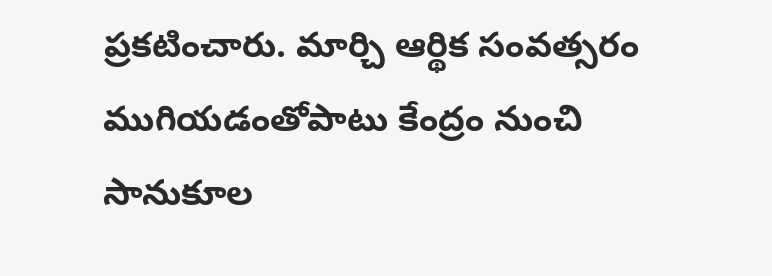ప్రకటించారు. మార్చి ఆర్థిక సంవత్సరం ముగియడంతోపాటు కేంద్రం నుంచి సానుకూల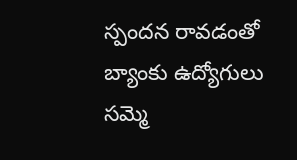స్పందన రావడంతో బ్యాంకు ఉద్యోగులు సమ్మె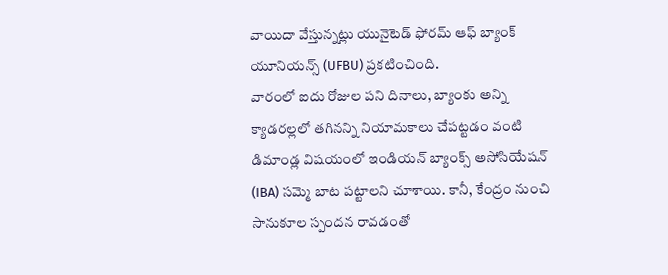వాయిదా వేస్తున్నట్లు యునైటెడ్ ఫోరమ్ ఆఫ్ బ్యాంక్ యూనియన్స్ (UFBU) ప్రకటించింది.
వారంలో ఐదు రోజుల పని దినాలు, బ్యాంకు అన్ని క్యాడరల్లలో తగినన్ని నియామకాలు చేపట్టడం వంటి డిమాండ్ల విషయంలో ఇండియన్ బ్యాంక్స్ అసోసియేషన్ (IBA) సమ్మె బాట పట్టాలని చూశాయి. కానీ, కేంద్రం నుంచి సానుకూల స్పందన రావడంతో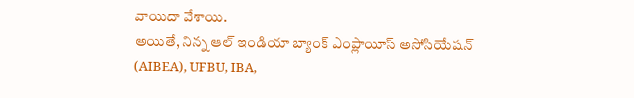వాయిదా వేశాయి.
అయితే, నిన్న ఆల్ ఇండియా బ్యాంక్ ఎంప్లాయీస్ అసోసియేషన్ (AIBEA), UFBU, IBA,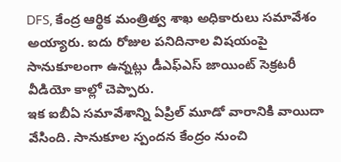DFS, కేంద్ర ఆర్థిక మంత్రిత్వ శాఖ అధికారులు సమావేశం అయ్యారు. ఐదు రోజుల పనిదినాల విషయంపై సానుకూలంగా ఉన్నట్లు డీఎఫ్ఎస్ జాయింట్ సెక్రటరీ వీడియో కాల్లో చెప్పారు.
ఇక ఐబీఏ సమావేశాన్ని ఏప్రిల్ మూడో వారానికి వాయిదా వేసింది. సానుకూల స్పందన కేంద్రం నుంచి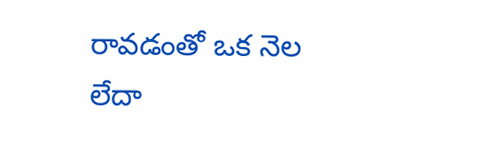రావడంతో ఒక నెల లేదా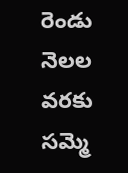రెండు నెలల వరకు సమ్మె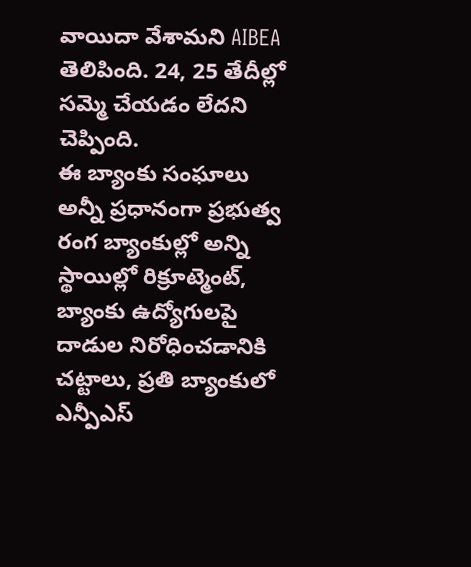వాయిదా వేశామని AIBEA తెలిపింది. 24, 25 తేదీల్లో సమ్మె చేయడం లేదని చెప్పింది.
ఈ బ్యాంకు సంఘాలు అన్నీ ప్రధానంగా ప్రభుత్వ రంగ బ్యాంకుల్లో అన్ని స్థాయిల్లో రిక్రూట్మెంట్, బ్యాంకు ఉద్యోగులపై దాడుల నిరోధించడానికి చట్టాలు, ప్రతి బ్యాంకులో ఎన్పీఎస్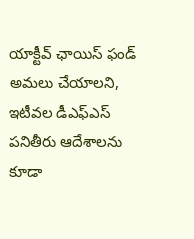యాక్టీవ్ ఛాయిస్ ఫండ్ అమలు చేయాలని, ఇటీవల డీఎఫ్ఎస్ పనితీరు ఆదేశాలను కూడా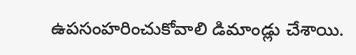ఉపసంహరించుకోవాలి డిమాండ్లు చేశాయి.